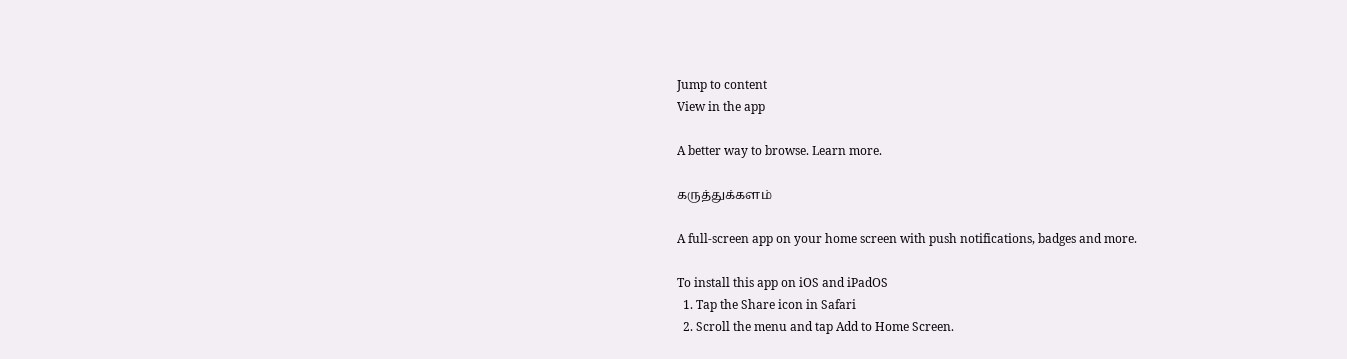Jump to content
View in the app

A better way to browse. Learn more.

கருத்துக்களம்

A full-screen app on your home screen with push notifications, badges and more.

To install this app on iOS and iPadOS
  1. Tap the Share icon in Safari
  2. Scroll the menu and tap Add to Home Screen.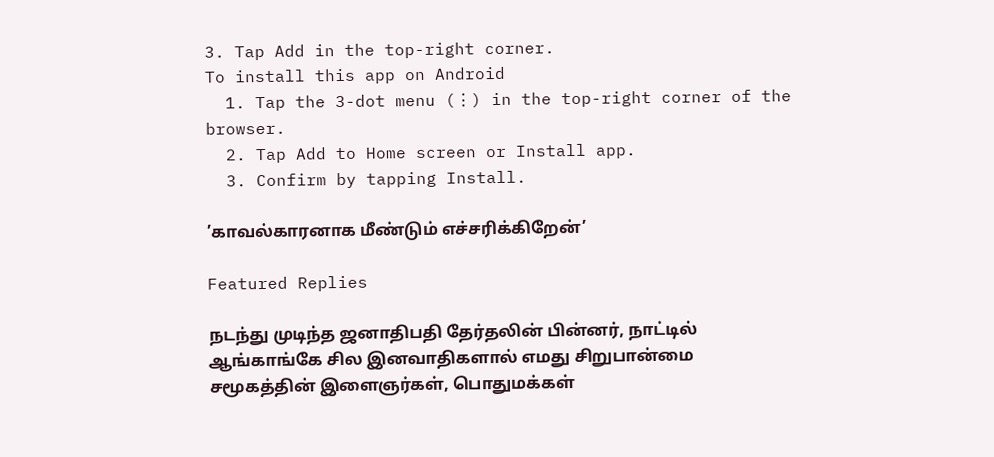3. Tap Add in the top-right corner.
To install this app on Android
  1. Tap the 3-dot menu (⋮) in the top-right corner of the browser.
  2. Tap Add to Home screen or Install app.
  3. Confirm by tapping Install.

’காவல்காரனாக மீண்டும் எச்சரிக்கிறேன்’

Featured Replies

நடந்து முடிந்த ஜனாதிபதி தேர்தலின் பின்னர், நாட்டில் ஆங்காங்கே சில இனவாதிகளால் எமது சிறுபான்மை சமூகத்தின் இளைஞர்கள், பொதுமக்கள்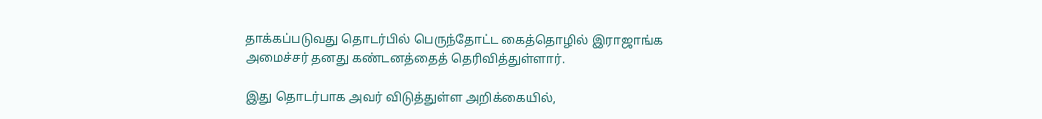தாக்கப்படுவது தொடர்பில் பெருந்தோட்ட கைத்தொழில் இராஜாங்க அமைச்சர் தனது கண்டனத்தைத் தெரிவித்துள்ளார்.

இது தொடர்பாக அவர் விடுத்துள்ள அறிக்கையில்,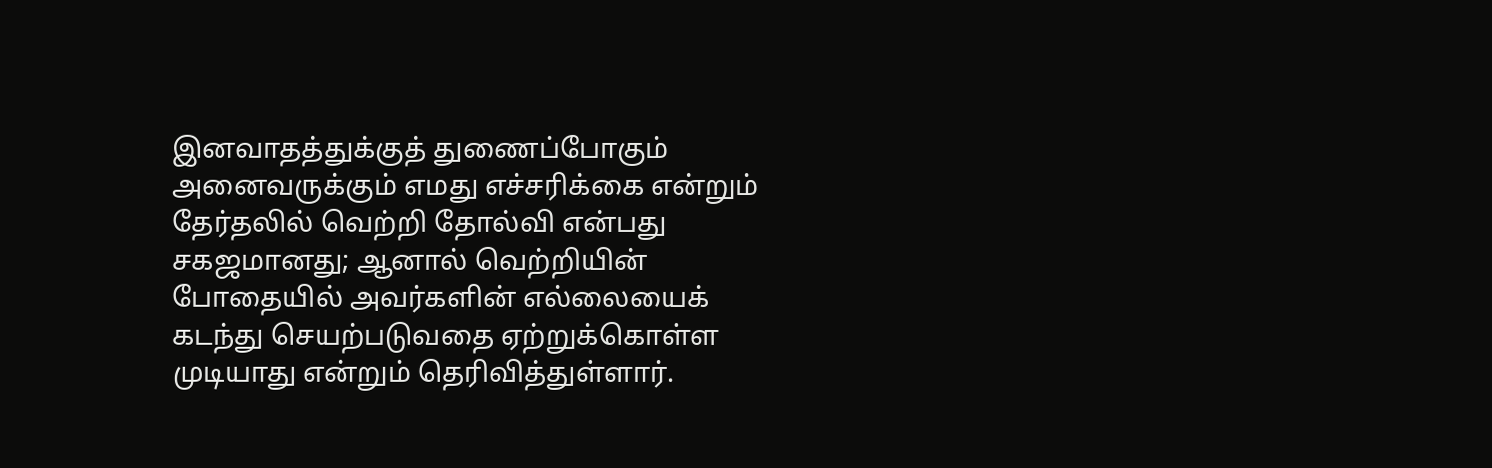இனவாதத்துக்குத் துணைப்போகும் அனைவருக்கும் எமது எச்சரிக்கை என்றும் தேர்தலில் வெற்றி தோல்வி என்பது சகஜமானது; ஆனால் வெற்றியின் போதையில் அவர்களின் எல்லையைக் கடந்து செயற்படுவதை ஏற்றுக்கொள்ள முடியாது என்றும் தெரிவித்துள்ளார்.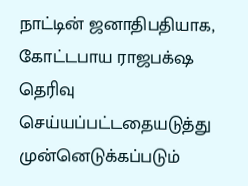நாட்டின் ஜனாதிபதியாக, கோட்டபாய ராஜபக்‌ஷ தெரிவு செய்யப்பட்டதையடுத்து முன்னெடுக்கப்படும்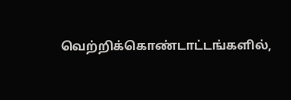வெற்றிக்கொண்டாட்டங்களில்,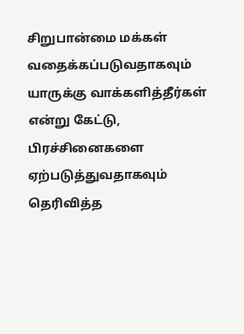சிறுபான்மை மக்கள் வதைக்கப்படுவதாகவும் யாருக்கு வாக்களித்தீர்கள் என்று கேட்டு, பிரச்சினைகளை ஏற்படுத்துவதாகவும் தெரிவித்த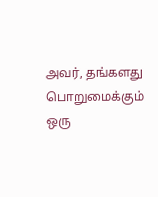அவர், தங்களது பொறுமைக்கும் ஒரு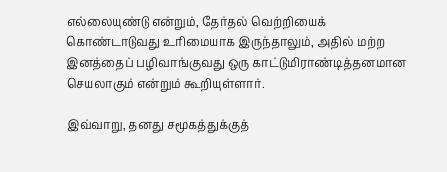எல்லையுண்டு என்றும், தேர்தல் வெற்றியைக் கொண்டாடுவது உரிமையாக இருந்தாலும், அதில் மற்ற இனத்தைப் பழிவாங்குவது ஒரு காட்டுமிராண்டித்தனமான செயலாகும் என்றும் கூறியுள்ளார்.

இவ்வாறு, தனது சமூகத்துக்குத்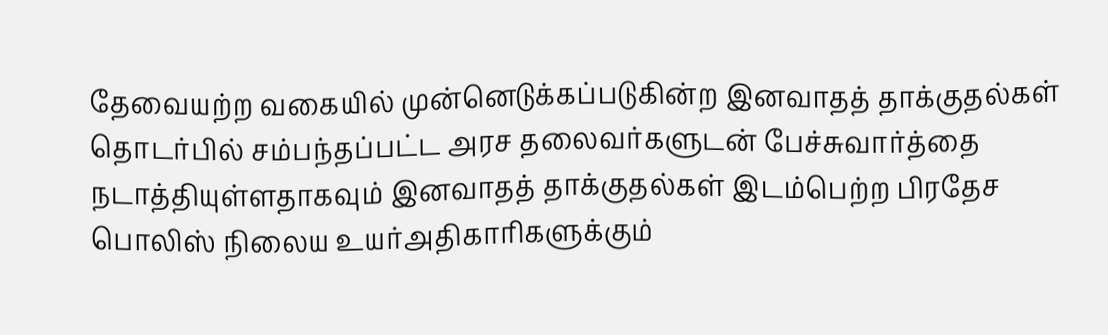தேவையற்ற வகையில் முன்னெடுக்கப்படுகின்ற இனவாதத் தாக்குதல்கள் தொடர்பில் சம்பந்தப்பட்ட அரச தலைவர்களுடன் பேச்சுவார்த்தை நடாத்தியுள்ளதாகவும் இனவாதத் தாக்குதல்கள் இடம்பெற்ற பிரதேச பொலிஸ் நிலைய உயர்அதிகாரிகளுக்கும்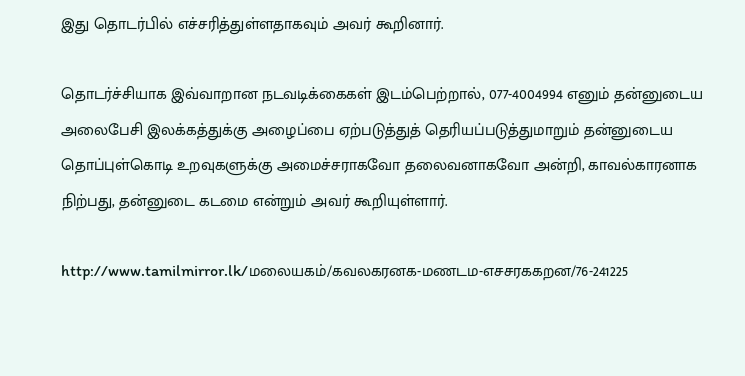இது தொடர்பில் எச்சரித்துள்ளதாகவும் அவர் கூறினார்.

தொடர்ச்சியாக இவ்வாறான நடவடிக்கைகள் இடம்பெற்றால், 077-4004994 எனும் தன்னுடைய அலைபேசி இலக்கத்துக்கு அழைப்பை ஏற்படுத்துத் தெரியப்படுத்துமாறும் தன்னுடைய தொப்புள்கொடி உறவுகளுக்கு அமைச்சராகவோ தலைவனாகவோ அன்றி, காவல்காரனாக நிற்பது, தன்னுடை கடமை என்றும் அவர் கூறியுள்ளார்.

http://www.tamilmirror.lk/மலையகம்/கவலகரனக-மணடம-எசசரககறன/76-241225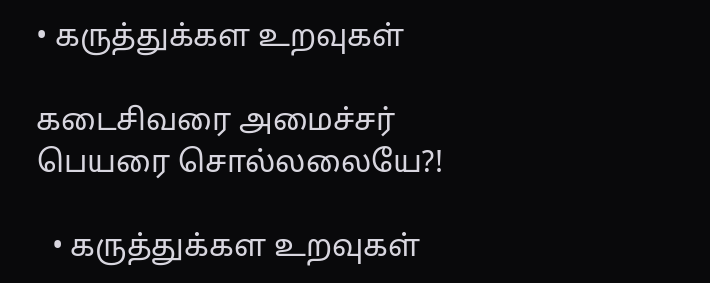• கருத்துக்கள உறவுகள்

கடைசிவரை அமைச்சர் பெயரை சொல்லலையே?!

  • கருத்துக்கள உறவுகள்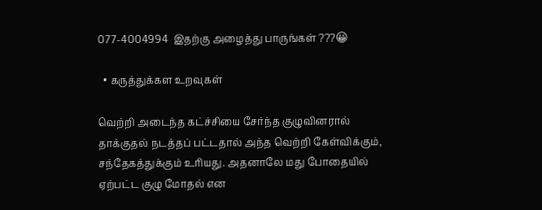077-4004994  இதற்கு அழைத்து பாருங்கள் ???😀

  • கருத்துக்கள உறவுகள்

வெற்றி அடைந்த கட்ச்சியை சேர்ந்த குழுவினரால் தாக்குதல் நடத்தப் பட்டதால் அந்த வெற்றி கேள்விக்கும், சந்தேகத்துக்கும் உரியது. அதனாலே மது போதையில் ஏற்பட்ட குழு மோதல் என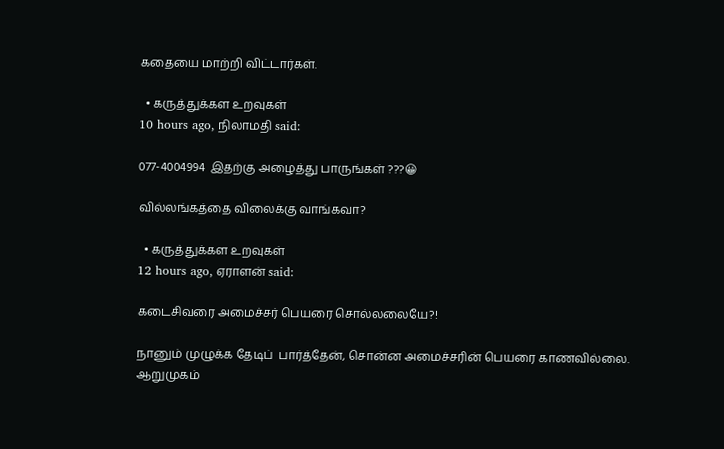கதையை மாற்றி விட்டார்கள்.

  • கருத்துக்கள உறவுகள்
10 hours ago, நிலாமதி said:

077-4004994  இதற்கு அழைத்து பாருங்கள் ???😀

வில்லங்கத்தை விலைக்கு வாங்கவா?

  • கருத்துக்கள உறவுகள்
12 hours ago, ஏராளன் said:

கடைசிவரை அமைச்சர் பெயரை சொல்லலையே?!

நானும் முழுக்க தேடிப்  பார்த்தேன், சொன்ன அமைச்சரின் பெயரை காணவில்லை.
ஆறுமுகம்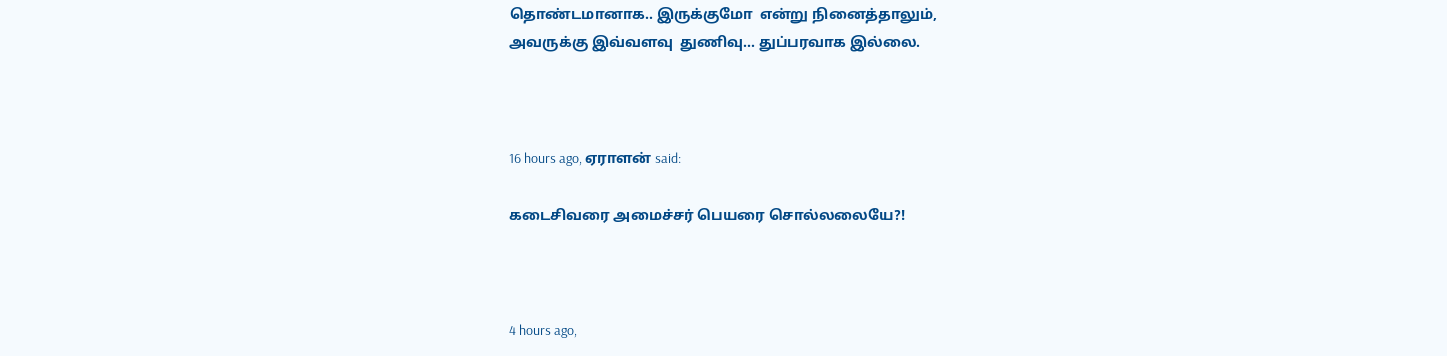தொண்டமானாக.. இருக்குமோ  என்று நினைத்தாலும்,
அவருக்கு இவ்வளவு  துணிவு... துப்பரவாக இல்லை.



16 hours ago, ஏராளன் said:

கடைசிவரை அமைச்சர் பெயரை சொல்லலையே?!



4 hours ago,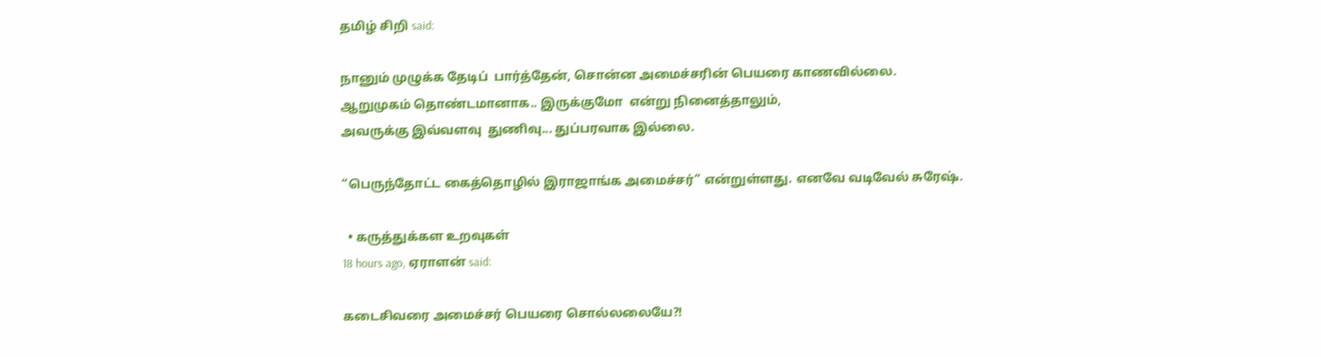தமிழ் சிறி said:

நானும் முழுக்க தேடிப்  பார்த்தேன், சொன்ன அமைச்சரின் பெயரை காணவில்லை.
ஆறுமுகம் தொண்டமானாக.. இருக்குமோ  என்று நினைத்தாலும்,
அவருக்கு இவ்வளவு  துணிவு... துப்பரவாக இல்லை.

“பெருந்தோட்ட கைத்தொழில் இராஜாங்க அமைச்சர்” என்றுள்ளது. எனவே வடிவேல் சுரேஷ்.

  • கருத்துக்கள உறவுகள்
18 hours ago, ஏராளன் said:

கடைசிவரை அமைச்சர் பெயரை சொல்லலையே?!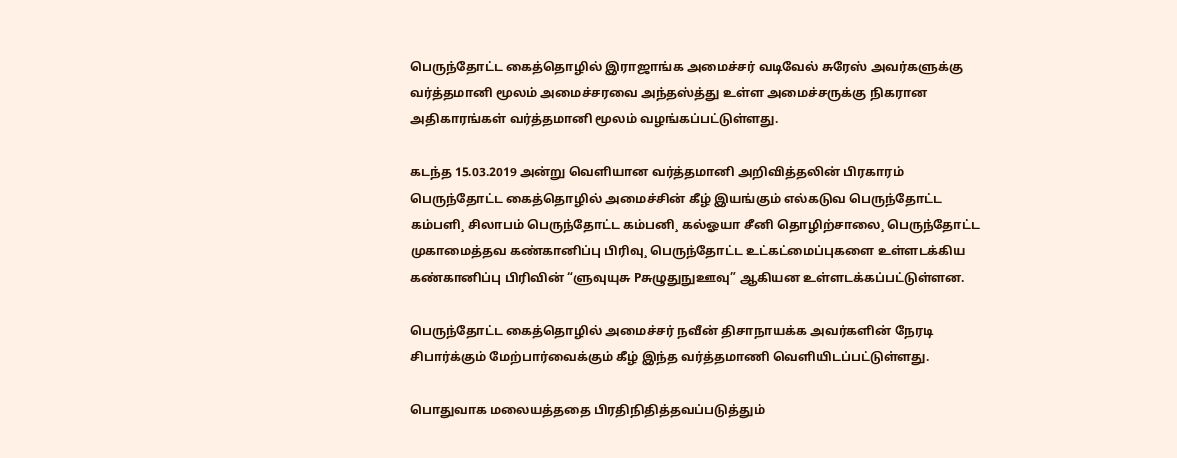பெருந்தோட்ட கைத்தொழில் இராஜாங்க அமைச்சர் வடிவேல் சுரேஸ் அவர்களுக்கு வர்த்தமானி மூலம் அமைச்சரவை அந்தஸ்த்து உள்ள அமைச்சருக்கு நிகரான அதிகாரங்கள் வர்த்தமானி மூலம் வழங்கப்பட்டுள்ளது.

கடந்த 15.03.2019 அன்று வெளியான வர்த்தமானி அறிவித்தலின் பிரகாரம் பெருந்தோட்ட கைத்தொழில் அமைச்சின் கீழ் இயங்கும் எல்கடுவ பெருந்தோட்ட கம்பளி¸ சிலாபம் பெருந்தோட்ட கம்பனி¸ கல்ஓயா சீனி தொழிற்சாலை¸ பெருந்தோட்ட முகாமைத்தவ கண்கானிப்பு பிரிவு¸ பெருந்தோட்ட உட்கட்மைப்புகளை உள்ளடக்கிய கண்கானிப்பு பிரிவின் “ளுவுயுசு Pசுழுதுநுஊவு” ஆகியன உள்ளடக்கப்பட்டுள்ளன.

பெருந்தோட்ட கைத்தொழில் அமைச்சர் நவீன் திசாநாயக்க அவர்களின் நேரடி சிபார்க்கும் மேற்பார்வைக்கும் கீழ் இந்த வர்த்தமாணி வெளியிடப்பட்டுள்ளது.

பொதுவாக மலையத்ததை பிரதிநிதித்தவப்படுத்தும்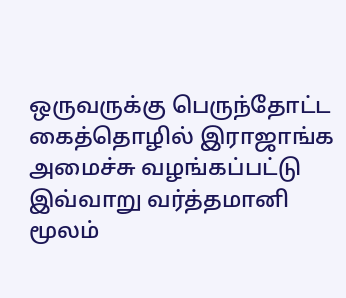ஒருவருக்கு பெருந்தோட்ட கைத்தொழில் இராஜாங்க அமைச்சு வழங்கப்பட்டு இவ்வாறு வர்த்தமானி மூலம்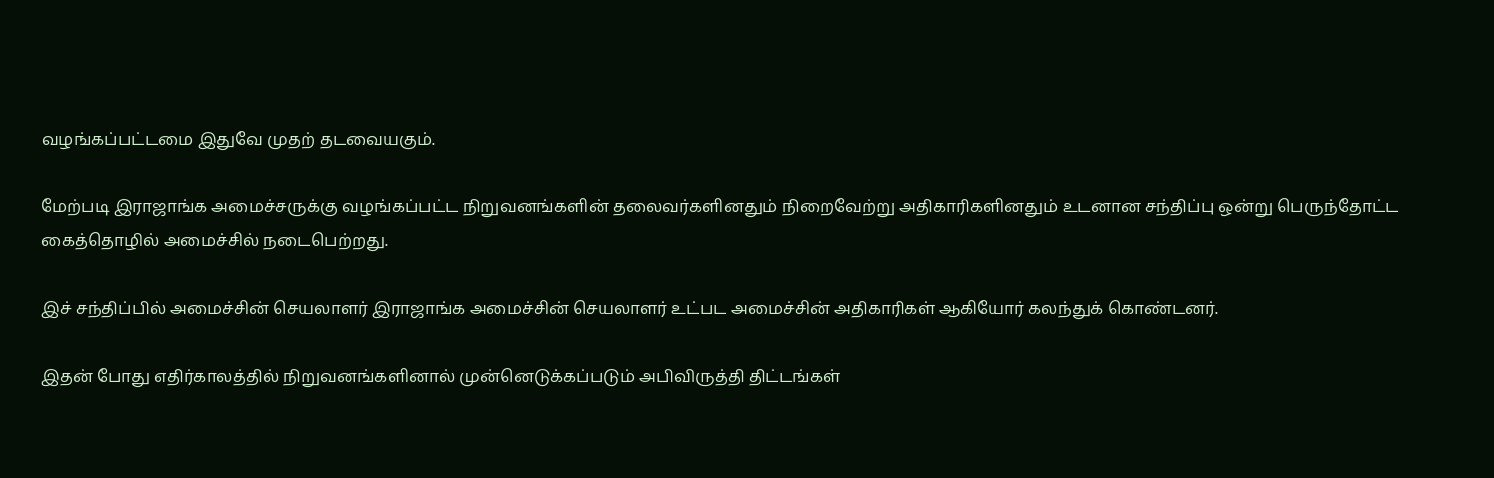வழங்கப்பட்டமை இதுவே முதற் தடவையகும்.

மேற்படி இராஜாங்க அமைச்சருக்கு வழங்கப்பட்ட நிறுவனங்களின் தலைவர்களினதும் நிறைவேற்று அதிகாரிகளினதும் உடனான சந்திப்பு ஒன்று பெருந்தோட்ட கைத்தொழில் அமைச்சில் நடைபெற்றது.

இச் சந்திப்பில் அமைச்சின் செயலாளர் இராஜாங்க அமைச்சின் செயலாளர் உட்பட அமைச்சின் அதிகாரிகள் ஆகியோர் கலந்துக் கொண்டனர்.

இதன் போது எதிர்காலத்தில் நிறுவனங்களினால் முன்னெடுக்கப்படும் அபிவிருத்தி திட்டங்கள்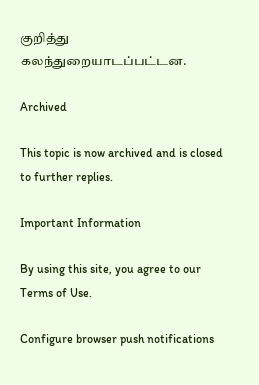குறித்து கலந்துறையாடப்பட்டன.

Archived

This topic is now archived and is closed to further replies.

Important Information

By using this site, you agree to our Terms of Use.

Configure browser push notifications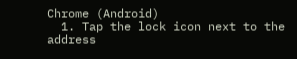Chrome (Android)
  1. Tap the lock icon next to the address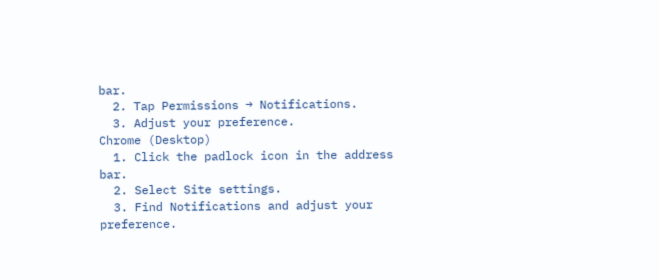bar.
  2. Tap Permissions → Notifications.
  3. Adjust your preference.
Chrome (Desktop)
  1. Click the padlock icon in the address bar.
  2. Select Site settings.
  3. Find Notifications and adjust your preference.